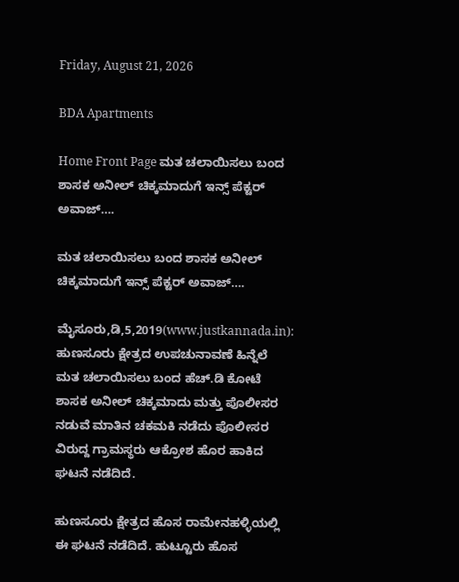Friday, August 21, 2026

BDA Apartments

Home Front Page ಮತ ಚಲಾಯಿಸಲು ಬಂದ ಶಾಸಕ ಅನೀಲ್ ಚಿಕ್ಕಮಾದುಗೆ ಇನ್ಸ್ ಪೆಕ್ಟರ್ ಅವಾಜ್….

ಮತ ಚಲಾಯಿಸಲು ಬಂದ ಶಾಸಕ ಅನೀಲ್ ಚಿಕ್ಕಮಾದುಗೆ ಇನ್ಸ್ ಪೆಕ್ಟರ್ ಅವಾಜ್….

ಮೈಸೂರು,ಡಿ,5,2019(www.justkannada.in): ಹುಣಸೂರು ಕ್ಷೇತ್ರದ ಉಪಚುನಾವಣೆ ಹಿನ್ನೆಲೆ ಮತ ಚಲಾಯಿಸಲು ಬಂದ ಹೆಚ್.ಡಿ ಕೋಟೆ ಶಾಸಕ ಅನೀಲ್ ಚಿಕ್ಕಮಾದು ಮತ್ತು ಪೊಲೀಸರ ನಡುವೆ ಮಾತಿನ ಚಕಮಕಿ ನಡೆದು ಪೊಲೀಸರ ವಿರುದ್ದ ಗ್ರಾಮಸ್ಥರು ಆಕ್ರೋಶ ಹೊರ ಹಾಕಿದ ಘಟನೆ ನಡೆದಿದೆ.

ಹುಣಸೂರು ಕ್ಷೇತ್ರದ ಹೊಸ ರಾಮೇನಹಳ್ಳಿಯಲ್ಲಿ ಈ ಘಟನೆ ನಡೆದಿದೆ. ಹುಟ್ಟೂರು ಹೊಸ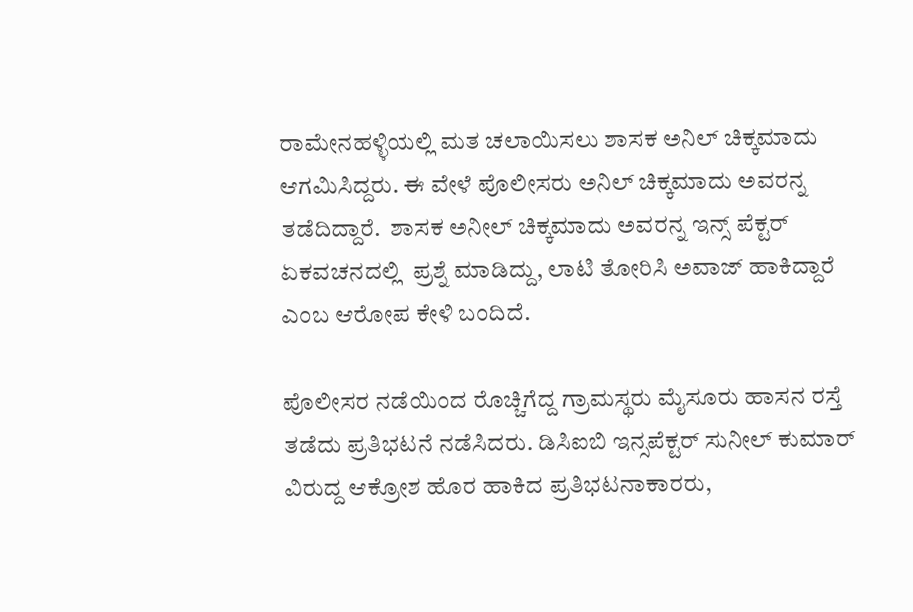ರಾಮೇನಹಳ್ಳಿಯಲ್ಲಿ ಮತ ಚಲಾಯಿಸಲು ಶಾಸಕ ಅನಿಲ್ ಚಿಕ್ಕಮಾದು ಆಗಮಿಸಿದ್ದರು. ಈ ವೇಳೆ ಪೊಲೀಸರು ಅನಿಲ್ ಚಿಕ್ಕಮಾದು ಅವರನ್ನ  ತಡೆದಿದ್ದಾರೆ.  ಶಾಸಕ ಅನೀಲ್ ಚಿಕ್ಕಮಾದು ಅವರನ್ನ ಇನ್ಸ್ ಪೆಕ್ಟರ್ ಏಕವಚನದಲ್ಲಿ  ಪ್ರಶ್ನೆ ಮಾಡಿದ್ದು, ಲಾಟಿ ತೋರಿಸಿ ಅವಾಜ್ ಹಾಕಿದ್ದಾರೆ ಎಂಬ ಆರೋಪ ಕೇಳಿ ಬಂದಿದೆ.

ಪೊಲೀಸರ ನಡೆಯಿಂದ ರೊಚ್ಚಿಗೆದ್ದ ಗ್ರಾಮಸ್ಥರು ಮೈಸೂರು ಹಾಸನ ರಸ್ತೆ ತಡೆದು ಪ್ರತಿಭಟನೆ ನಡೆಸಿದರು. ಡಿಸಿಐಬಿ ಇನ್ಸಪೆಕ್ಟರ್ ಸುನೀಲ್ ಕುಮಾರ್ ವಿರುದ್ದ ಆಕ್ರೋಶ ಹೊರ ಹಾಕಿದ ಪ್ರತಿಭಟನಾಕಾರರು,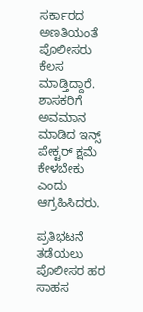ಸರ್ಕಾರದ ಅಣತಿಯಂತೆ ಪೊಲೀಸರು ಕೆಲಸ ಮಾಡ್ತಿದ್ದಾರೆ. ಶಾಸಕರಿಗೆ ಅವಮಾನ ಮಾಡಿದ ಇನ್ಸ್ ಪೇಕ್ಟರ್ ಕ್ಷಮೆ ಕೇಳಬೇಕು ಎಂದು ಆಗ್ರಹಿಸಿದರು.

ಪ್ರತಿಭಟನೆ ತಡೆಯಲು ಪೊಲೀಸರ ಹರ ಸಾಹಸ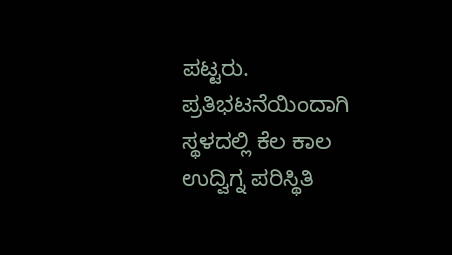ಪಟ್ಟರು. ಪ್ರತಿಭಟನೆಯಿಂದಾಗಿ ಸ್ಥಳದಲ್ಲಿ ಕೆಲ ಕಾಲ ಉದ್ವಿಗ್ನ ಪರಿಸ್ಥಿತಿ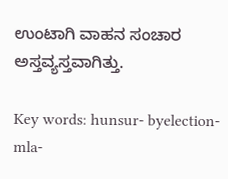ಉಂಟಾಗಿ ವಾಹನ ಸಂಚಾರ ಅಸ್ತವ್ಯಸ್ತವಾಗಿತ್ತು.

Key words: hunsur- byelection-mla-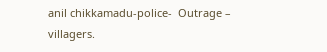anil chikkamadu-police-  Outrage – villagers.